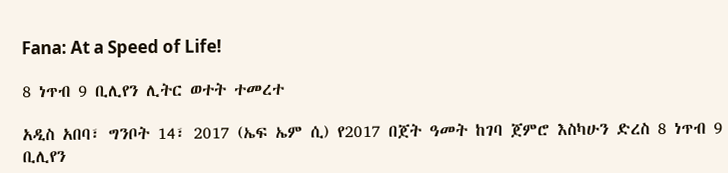Fana: At a Speed of Life!

8 ነጥብ 9 ቢሊየን ሊትር ወተት ተመረተ

አዲስ አበባ፣ ግንቦት 14፣ 2017 (ኤፍ ኤም ሲ) የ2017 በጀት ዓመት ከገባ ጀምሮ እስካሁን ድረስ 8 ነጥብ 9 ቢሊየን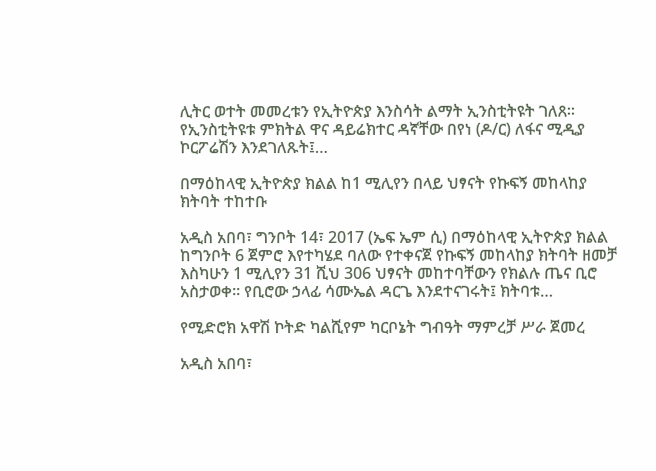ሊትር ወተት መመረቱን የኢትዮጵያ እንስሳት ልማት ኢንስቲትዩት ገለጸ። የኢንስቲትዩቱ ምክትል ዋና ዳይሬክተር ዳኛቸው በየነ (ዶ/ር) ለፋና ሚዲያ ኮርፖሬሽን እንደገለጹት፤…

በማዕከላዊ ኢትዮጵያ ክልል ከ1 ሚሊየን በላይ ህፃናት የኩፍኝ መከላከያ ክትባት ተከተቡ

አዲስ አበባ፣ ግንቦት 14፣ 2017 (ኤፍ ኤም ሲ) በማዕከላዊ ኢትዮጵያ ክልል ከግንቦት 6 ጀምሮ እየተካሄደ ባለው የተቀናጀ የኩፍኝ መከላከያ ክትባት ዘመቻ እስካሁን 1 ሚሊየን 31 ሺህ 306 ህፃናት መከተባቸውን የክልሉ ጤና ቢሮ አስታወቀ። የቢሮው ኃላፊ ሳሙኤል ዳርጌ እንደተናገሩት፤ ክትባቱ…

የሚድሮክ አዋሽ ኮትድ ካልሺየም ካርቦኔት ግብዓት ማምረቻ ሥራ ጀመረ

አዲስ አበባ፣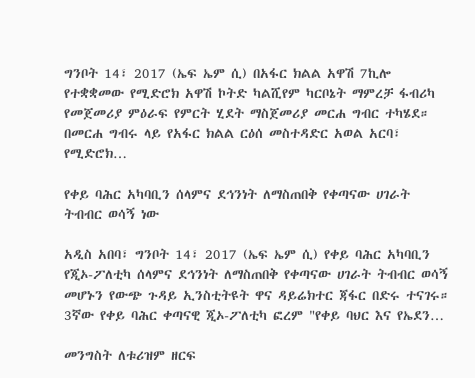ግንቦት 14፣ 2017 (ኤፍ ኤም ሲ) በአፋር ክልል አዋሽ 7ኪሎ የተቋቋመው የሚድሮክ አዋሽ ኮትድ ካልሺየም ካርቦኔት ማምረቻ ፋብሪካ የመጀመሪያ ምዕራፍ የምርት ሂደት ማስጀመሪያ መርሐ ግብር ተካሄደ። በመርሐ ግብሩ ላይ የአፋር ክልል ርዕሰ መስተዳድር አወል አርባ፣ የሚድሮክ…

የቀይ ባሕር አካባቢን ሰላምና ደኅንነት ለማስጠበቅ የቀጣናው ሀገራት ትብብር ወሳኝ ነው

አዲስ አበባ፣ ግንቦት 14፣ 2017 (ኤፍ ኤም ሲ) የቀይ ባሕር አካባቢን የጂኦ-ፖለቲካ ሰላምና ደኅንነት ለማስጠበቅ የቀጣናው ሀገራት ትብብር ወሳኝ መሆኑን የውጭ ጉዳይ ኢንስቲትዩት ዋና ዳይሬክተር ጃፋር በድሩ ተናገሩ። 3ኛው የቀይ ባሕር ቀጣናዊ ጂኦ-ፖለቲካ ፎረም "የቀይ ባህር እና የኤደን…

መንግስት ለቱሪዝም ዘርፍ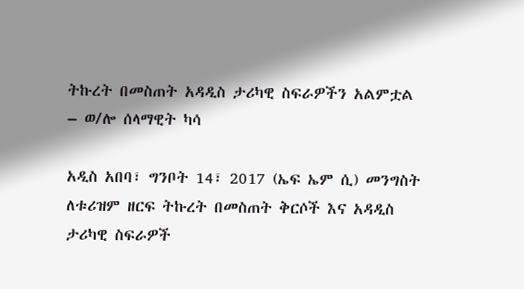ትኩረት በመስጠት አዳዲስ ታሪካዊ ስፍራዎችን አልምቷል – ወ/ሎ ሰላማዊት ካሳ

አዲስ አበባ፣ ግንቦት 14፣ 2017 (ኤፍ ኤም ሲ) መንግስት ለቱሪዝም ዘርፍ ትኩረት በመስጠት ቅርሶች እና አዳዲስ ታሪካዊ ስፍራዎች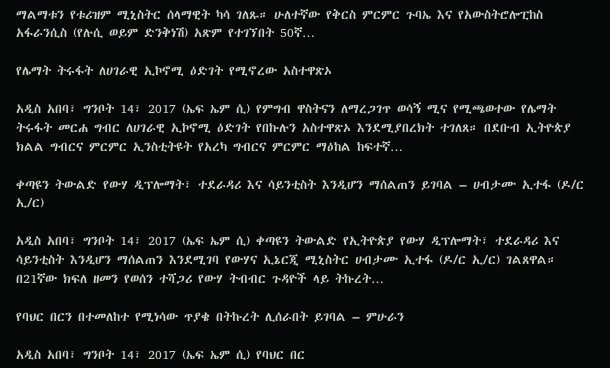ማልማቱን የቱሪዝም ሚኒስትር ሰላማዊት ካሳ ገለጹ። ሁለተኛው የቅርስ ምርምር ጉባኤ እና የአውስትሮሎፒከስ አፋራንሲስ (የሉሲ ወይም ድንቅነሽ) አጽም የተገኘበት 50ኛ…

የሌማት ትሩፋት ለሀገራዊ ኢኮኖሚ ዕድገት የሚኖረው አስተዋጽኦ

አዲስ አበባ፣ ግንቦት 14፣ 2017 (ኤፍ ኤም ሲ) የምግብ ዋስትናን ለማረጋገጥ ወሳኝ ሚና የሚጫወተው የሌማት ትሩፋት መርሐ ግብር ለሀገራዊ ኢኮኖሚ ዕድገት የበኩሉን አስተዋጽኦ እንደሚያበረክት ተገለጸ። በደቡብ ኢትዮጵያ ክልል ግብርና ምርምር ኢንስቲትዩት የአረካ ግብርና ምርምር ማዕከል ከፍተኛ…

ቀጣዩን ትውልድ የውሃ ዲፕሎማት፣ ተደራዳሪ እና ሳይንቲስት እንዲሆን ማሰልጠን ይገባል – ሀብታሙ ኢተፋ (ዶ/ር ኢ/ር)

አዲስ አበባ፣ ግንቦት 14፣ 2017 (ኤፍ ኤም ሲ) ቀጣዩን ትውልድ የኢትዮጵያ የውሃ ዲፕሎማት፣ ተደራዳሪ እና ሳይንቲስት እንዲሆን ማሰልጠን እንደሚገባ የውሃና ኢኔርጂ ሚኒስትር ሀብታሙ ኢተፋ (ዶ/ር ኢ/ር) ገልጸዋል። በ21ኛው ክፍለ ዘመን የወሰን ተሻጋሪ የውሃ ትብብር ጉዳዮች ላይ ትኩረት…

የባህር በርን በተመለከተ የሚነሳው ጥያቄ በትኩረት ሊሰራበት ይገባል – ምሁራን

አዲስ አበባ፣ ግንቦት 14፣ 2017 (ኤፍ ኤም ሲ) የባህር በር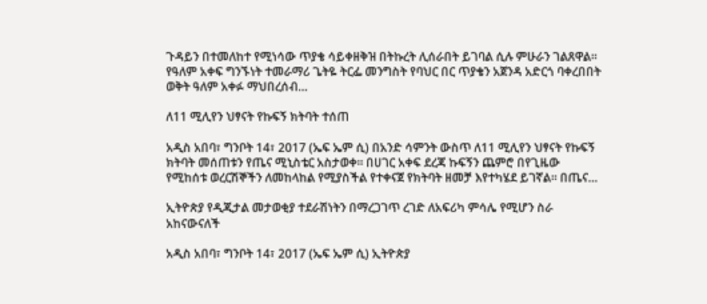ጉዳይን በተመለከተ የሚነሳው ጥያቄ ሳይቀዘቅዝ በትኩረት ሊሰራበት ይገባል ሲሉ ምሁራን ገልጸዋል። የዓለም አቀፍ ግንኙነት ተመራማሪ ጌትዬ ትርፌ መንግስት የባህር በር ጥያቄን አጀንዳ አድርጎ ባቀረበበት ወቅት ዓለም አቀፉ ማህበረሰብ…

ለ11 ሚሊየን ህፃናት የኩፍኝ ክትባት ተሰጠ

አዲስ አበባ፣ ግንቦት 14፣ 2017 (ኤፍ ኤም ሲ) በአንድ ሳምንት ውስጥ ለ11 ሚሊየን ህፃናት የኩፍኝ ክትባት መሰጠቱን የጤና ሚኒስቴር አስታወቀ። በሀገር አቀፍ ደረጃ ኩፍኝን ጨምሮ በየጊዜው የሚከሰቱ ወረርሽኞችን ለመከላከል የሚያስችል የተቀናጀ የክትባት ዘመቻ እየተካሄደ ይገኛል። በጤና…

ኢትዮጵያ የዲጂታል መታወቂያ ተደራሽነትን በማረጋገጥ ረገድ ለአፍሪካ ምሳሌ የሚሆን ስራ አከናውናለች

አዲስ አበባ፣ ግንቦት 14፣ 2017 (ኤፍ ኤም ሲ) ኢትዮጵያ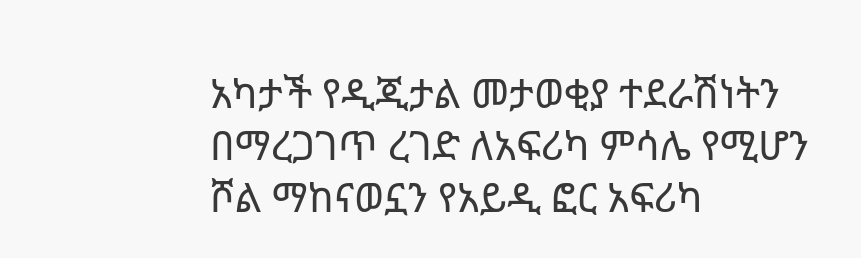አካታች የዲጂታል መታወቂያ ተደራሽነትን በማረጋገጥ ረገድ ለአፍሪካ ምሳሌ የሚሆን ሾል ማከናወኗን የአይዲ ፎር አፍሪካ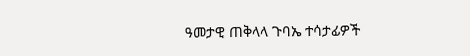ዓመታዊ ጠቅላላ ጉባኤ ተሳታፊዎች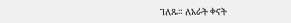ገለጹ። ለአራት ቀናት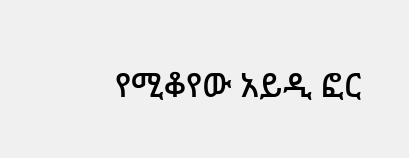የሚቆየው አይዲ ፎር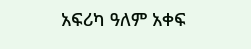አፍሪካ ዓለም አቀፍ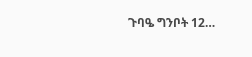ጉባዔ ግንቦት 12…